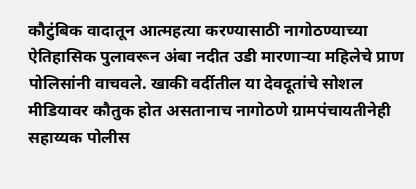कौटुंबिक वादातून आत्महत्या करण्यासाठी नागोठण्याच्या ऐतिहासिक पुलावरून अंबा नदीत उडी मारणाऱ्या महिलेचे प्राण पोलिसांनी वाचवले. खाकी वर्दीतील या देवदूतांचे सोशल मीडियावर कौतुक होत असतानाच नागोठणे ग्रामपंचायतीनेही सहाय्यक पोलीस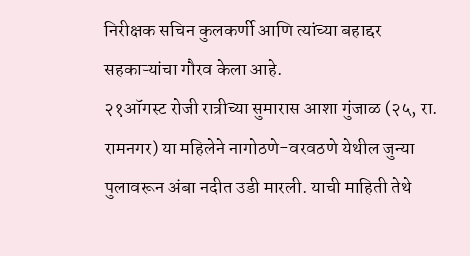निरीक्षक सचिन कुलकर्णी आणि त्यांच्या बहाद्दर सहकाऱ्यांचा गौरव केला आहे.
२१ऑगस्ट रोजी रात्रीच्या सुमारास आशा गुंजाळ (२५, रा. रामनगर) या महिलेने नागोठणे-वरवठणे येथील जुन्या पुलावरून अंबा नदीत उडी मारली. याची माहिती तेथे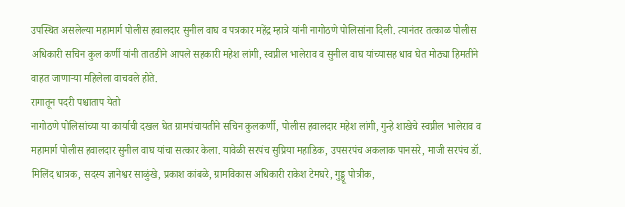उपस्थित असलेल्या महामार्ग पोलीस हवालदार सुनील वाघ व पत्रकार महेंद्र म्हात्रे यांनी नागोठणे पोलिसांना दिली. त्यानंतर तत्काळ पोलीस अधिकारी सचिन कुल कर्णी यांनी तातडीने आपले सहकारी महेश लांगी, स्वप्नील भालेराव व सुनील वाघ यांच्यासह धाव घेत मोठ्या हिमतीने वाहत जाणाऱ्या महिलेला वाचवले होते.
रागातून पदरी पश्चाताप येतो
नागोठणे पोलिसांच्या या कार्याची दखल घेत ग्रामपंचायतीने सचिन कुलकर्णी, पोलीस हवालदार महेश लांगी, गुन्हे शाखेचे स्वप्नील भालेराव व महामार्ग पोलीस हवालदार सुनील वाघ यांचा सत्कार केला. यावेळी सरपंच सुप्रिया महाडिक, उपसरपंच अकलाक पानसरे, माजी सरपंच डॉ. मिलिंद धात्रक, सदस्य ज्ञानेश्वर साळुंखे, प्रकाश कांबळे, ग्रामविकास अधिकारी राकेश टेमघरे, गुड्डू पोत्रीक,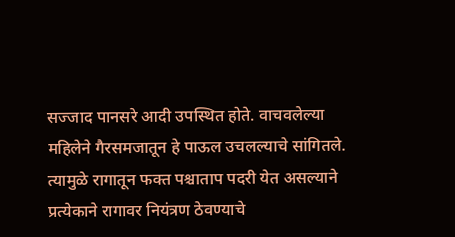सज्जाद पानसरे आदी उपस्थित होते. वाचवलेल्या महिलेने गैरसमजातून हे पाऊल उचलल्याचे सांगितले. त्यामुळे रागातून फक्त पश्चाताप पदरी येत असल्याने प्रत्येकाने रागावर नियंत्रण ठेवण्याचे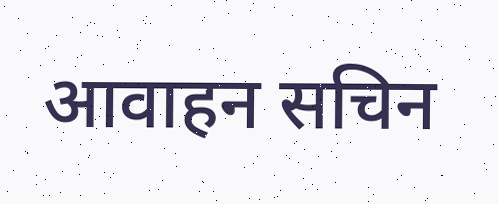आवाहन सचिन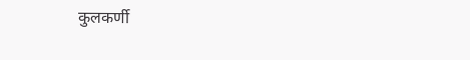कुलकर्णी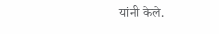यांनी केले.